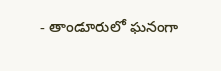- తాండూరులో ఘనంగా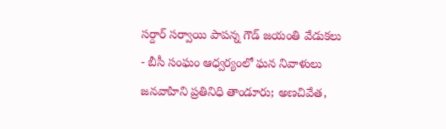సర్దార్ సర్వాయి పాపన్న గౌడ్ జయంతి వేడుకలు
- బీసీ సంఘం ఆధ్వర్యంలో ఘన నివాళులు
జనవాహిని ప్రతినిధి తాండూరు; అణచివేత,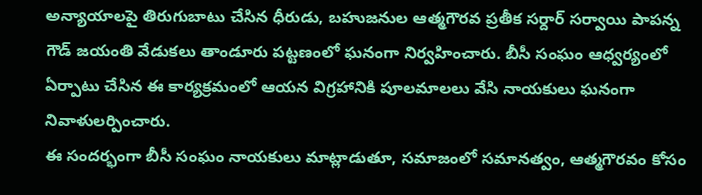అన్యాయాలపై తిరుగుబాటు చేసిన ధీరుడు, బహుజనుల ఆత్మగౌరవ ప్రతీక సర్దార్ సర్వాయి పాపన్న గౌడ్ జయంతి వేడుకలు తాండూరు పట్టణంలో ఘనంగా నిర్వహించారు. బీసీ సంఘం ఆధ్వర్యంలో ఏర్పాటు చేసిన ఈ కార్యక్రమంలో ఆయన విగ్రహానికి పూలమాలలు వేసి నాయకులు ఘనంగా నివాళులర్పించారు.
ఈ సందర్భంగా బీసీ సంఘం నాయకులు మాట్లాడుతూ, సమాజంలో సమానత్వం, ఆత్మగౌరవం కోసం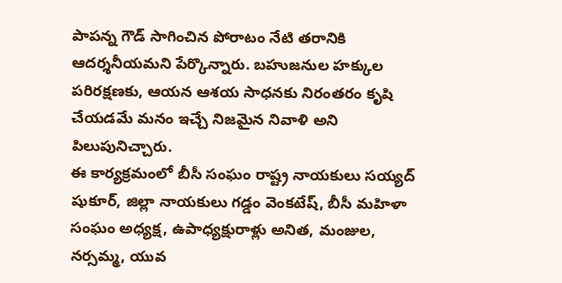పాపన్న గౌడ్ సాగించిన పోరాటం నేటి తరానికి ఆదర్శనీయమని పేర్కొన్నారు. బహుజనుల హక్కుల పరిరక్షణకు, ఆయన ఆశయ సాధనకు నిరంతరం కృషి చేయడమే మనం ఇచ్చే నిజమైన నివాళి అని పిలుపునిచ్చారు.
ఈ కార్యక్రమంలో బీసీ సంఘం రాష్ట్ర నాయకులు సయ్యద్ షుకూర్, జిల్లా నాయకులు గడ్డం వెంకటేష్, బీసీ మహిళా సంఘం అధ్యక్ష, ఉపాధ్యక్షురాళ్లు అనిత, మంజుల, నర్సమ్మ, యువ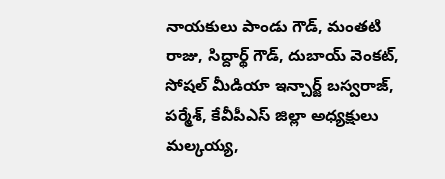నాయకులు పాండు గౌడ్, మంతటి రాజు, సిద్దార్థ్ గౌడ్, దుబాయ్ వెంకట్, సోషల్ మీడియా ఇన్చార్జ్ బస్వరాజ్, పర్మేశ్, కేవీపీఎస్ జిల్లా అధ్యక్షులు మల్కయ్య,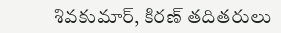శివకుమార్, కిరణ్ తదితరులు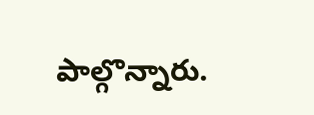పాల్గొన్నారు.